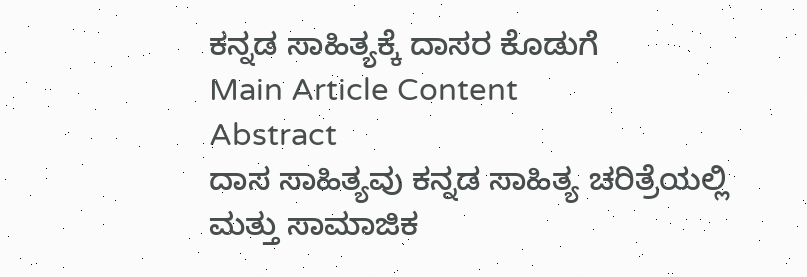ಕನ್ನಡ ಸಾಹಿತ್ಯಕ್ಕೆ ದಾಸರ ಕೊಡುಗೆ
Main Article Content
Abstract
ದಾಸ ಸಾಹಿತ್ಯವು ಕನ್ನಡ ಸಾಹಿತ್ಯ ಚರಿತ್ರೆಯಲ್ಲಿ ಮತ್ತು ಸಾಮಾಜಿಕ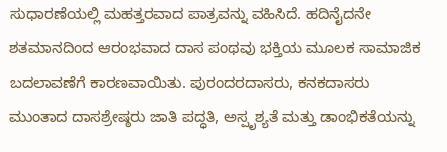ಸುಧಾರಣೆಯಲ್ಲಿ ಮಹತ್ತರವಾದ ಪಾತ್ರವನ್ನು ವಹಿಸಿದೆ. ಹದಿನೈದನೇ ಶತಮಾನದಿಂದ ಆರಂಭವಾದ ದಾಸ ಪಂಥವು ಭಕ್ತಿಯ ಮೂಲಕ ಸಾಮಾಜಿಕ ಬದಲಾವಣೆಗೆ ಕಾರಣವಾಯಿತು. ಪುರಂದರದಾಸರು, ಕನಕದಾಸರು ಮುಂತಾದ ದಾಸಶ್ರೇಷ್ಠರು ಜಾತಿ ಪದ್ಧತಿ, ಅಸ್ಪೃಶ್ಯತೆ ಮತ್ತು ಡಾಂಭಿಕತೆಯನ್ನು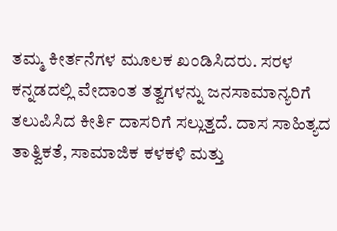ತಮ್ಮ ಕೀರ್ತನೆಗಳ ಮೂಲಕ ಖಂಡಿಸಿದರು. ಸರಳ ಕನ್ನಡದಲ್ಲಿ ವೇದಾಂತ ತತ್ವಗಳನ್ನು ಜನಸಾಮಾನ್ಯರಿಗೆ ತಲುಪಿಸಿದ ಕೀರ್ತಿ ದಾಸರಿಗೆ ಸಲ್ಲುತ್ತದೆ. ದಾಸ ಸಾಹಿತ್ಯದ ತಾತ್ವಿಕತೆ, ಸಾಮಾಜಿಕ ಕಳಕಳಿ ಮತ್ತು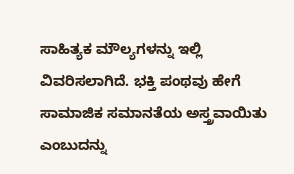ಸಾಹಿತ್ಯಕ ಮೌಲ್ಯಗಳನ್ನು ಇಲ್ಲಿ ವಿವರಿಸಲಾಗಿದೆ. ಭಕ್ತಿ ಪಂಥವು ಹೇಗೆ ಸಾಮಾಜಿಕ ಸಮಾನತೆಯ ಅಸ್ತ್ರವಾಯಿತು ಎಂಬುದನ್ನು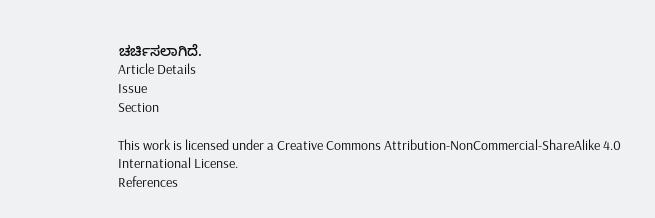ಚರ್ಚಿಸಲಾಗಿದೆ.
Article Details
Issue
Section

This work is licensed under a Creative Commons Attribution-NonCommercial-ShareAlike 4.0 International License.
References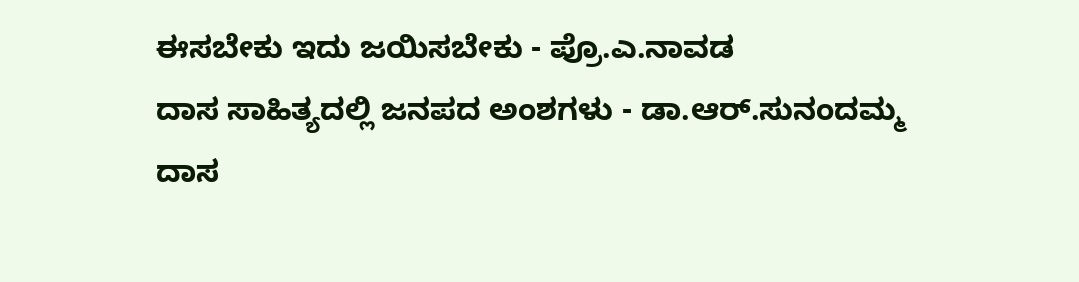ಈಸಬೇಕು ಇದು ಜಯಿಸಬೇಕು - ಪ್ರೊ.ಎ.ನಾವಡ
ದಾಸ ಸಾಹಿತ್ಯದಲ್ಲಿ ಜನಪದ ಅಂಶಗಳು - ಡಾ.ಆರ್.ಸುನಂದಮ್ಮ
ದಾಸ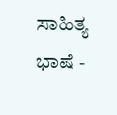ಸಾಹಿತ್ಯ ಭಾಷೆ -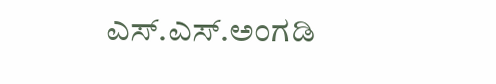ಎಸ್.ಎಸ್.ಅಂಗಡಿ